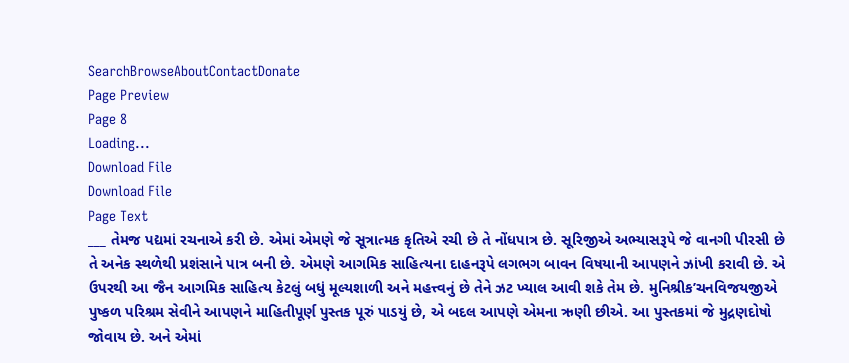SearchBrowseAboutContactDonate
Page Preview
Page 8
Loading...
Download File
Download File
Page Text
___ તેમજ પદ્યમાં રચનાએ કરી છે. એમાં એમણે જે સૂત્રાત્મક કૃતિએ રચી છે તે નોંધપાત્ર છે. સૂરિજીએ અભ્યાસરૂપે જે વાનગી પીરસી છે તે અનેક સ્થળેથી પ્રશંસાને પાત્ર બની છે. એમણે આગમિક સાહિત્યના દાહનરૂપે લગભગ બાવન વિષયાની આપણને ઝાંખી કરાવી છે. એ ઉપરથી આ જૈન આગમિક સાહિત્ય કેટલું બધું મૂલ્યશાળી અને મહત્ત્વનું છે તેને ઝટ ખ્યાલ આવી શકે તેમ છે. મુનિશ્રીક’ચનવિજયજીએ પુષ્કળ પરિશ્રમ સેવીને આપણને માહિતીપૂર્ણ પુસ્તક પૂરું પાડયું છે, એ બદલ આપણે એમના ઋણી છીએ. આ પુસ્તકમાં જે મુદ્રણદોષો જોવાય છે. અને એમાં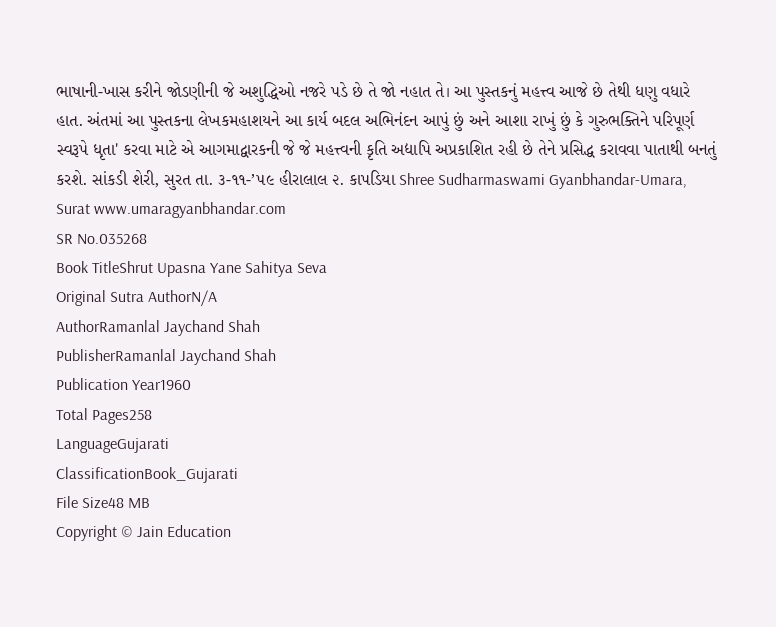ભાષાની-ખાસ કરીને જોડણીની જે અશુદ્ધિઓ નજરે પડે છે તે જો નહાત તે। આ પુસ્તકનું મહત્ત્વ આજે છે તેથી ધણુ વધારે હાત. અંતમાં આ પુસ્તકના લેખકમહાશયને આ કાર્ય બદલ અભિનંદન આપું છું અને આશા રાખું છું કે ગુરુભક્તિને પરિપૂર્ણ સ્વરૂપે ધૃતા' કરવા માટે એ આગમાદ્વારકની જે જે મહત્ત્વની કૃતિ અદ્યાપિ અપ્રકાશિત રહી છે તેને પ્રસિદ્ધ કરાવવા પાતાથી બનતું કરશે. સાંકડી શેરી, સુરત તા. ૩-૧૧-’૫૯ હીરાલાલ ૨. કાપડિયા Shree Sudharmaswami Gyanbhandar-Umara, Surat www.umaragyanbhandar.com
SR No.035268
Book TitleShrut Upasna Yane Sahitya Seva
Original Sutra AuthorN/A
AuthorRamanlal Jaychand Shah
PublisherRamanlal Jaychand Shah
Publication Year1960
Total Pages258
LanguageGujarati
ClassificationBook_Gujarati
File Size48 MB
Copyright © Jain Education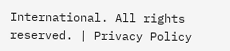International. All rights reserved. | Privacy Policy